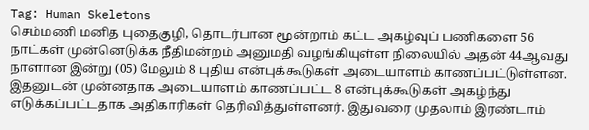Tag: Human Skeletons
செம்மணி மனித புதைகுழி, தொடர்பான மூன்றாம் கட்ட அகழ்வுப் பணிகளை 56 நாட்கள் முன்னெடுக்க நீதிமன்றம் அனுமதி வழங்கியுள்ள நிலையில் அதன் 44ஆவது நாளான இன்று (05) மேலும் 8 புதிய என்புக்கூடுகள் அடையாளம் காணப்பட்டுள்ளன. இதனுடன் முன்னதாக அடையாளம் காணப்பட்ட 8 என்புக்கூடுகள் அகழ்ந்து எடுக்கப்பட்டதாக அதிகாரிகள் தெரிவித்துள்ளனர். இதுவரை முதலாம் இரண்டாம்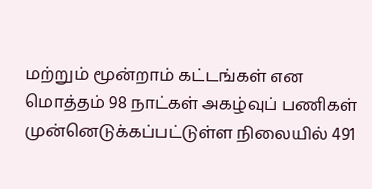மற்றும் மூன்றாம் கட்டங்கள் என மொத்தம் 98 நாட்கள் அகழ்வுப் பணிகள் முன்னெடுக்கப்பட்டுள்ள நிலையில் 491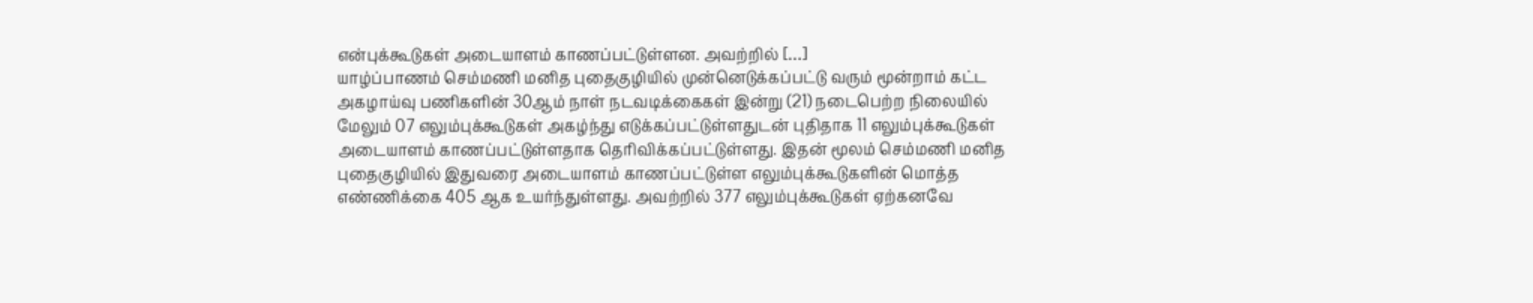என்புக்கூடுகள் அடையாளம் காணப்பட்டுள்ளன. அவற்றில் […]
யாழ்ப்பாணம் செம்மணி மனித புதைகுழியில் முன்னெடுக்கப்பட்டு வரும் மூன்றாம் கட்ட அகழாய்வு பணிகளின் 30ஆம் நாள் நடவடிக்கைகள் இன்று (21) நடைபெற்ற நிலையில் மேலும் 07 எலும்புக்கூடுகள் அகழ்ந்து எடுக்கப்பட்டுள்ளதுடன் புதிதாக 11 எலும்புக்கூடுகள் அடையாளம் காணப்பட்டுள்ளதாக தெரிவிக்கப்பட்டுள்ளது. இதன் மூலம் செம்மணி மனித புதைகுழியில் இதுவரை அடையாளம் காணப்பட்டுள்ள எலும்புக்கூடுகளின் மொத்த எண்ணிக்கை 405 ஆக உயர்ந்துள்ளது. அவற்றில் 377 எலும்புக்கூடுகள் ஏற்கனவே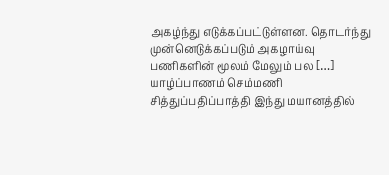அகழ்ந்து எடுக்கப்பட்டுள்ளன. தொடர்ந்து முன்னெடுக்கப்படும் அகழாய்வு பணிகளின் மூலம் மேலும் பல […]
யாழ்ப்பாணம் செம்மணி சித்துப்பதிப்பாத்தி இந்து மயானத்தில்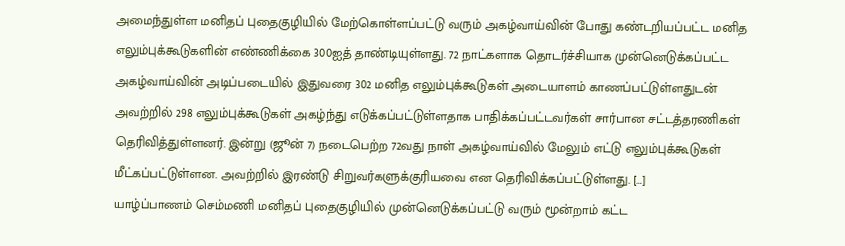அமைந்துள்ள மனிதப் புதைகுழியில் மேற்கொள்ளப்பட்டு வரும் அகழ்வாய்வின் போது கண்டறியப்பட்ட மனித எலும்புக்கூடுகளின் எண்ணிக்கை 300ஐத் தாண்டியுள்ளது. 72 நாட்களாக தொடர்ச்சியாக முன்னெடுக்கப்பட்ட அகழ்வாய்வின் அடிப்படையில் இதுவரை 302 மனித எலும்புக்கூடுகள் அடையாளம் காணப்பட்டுள்ளதுடன் அவற்றில் 298 எலும்புக்கூடுகள் அகழ்ந்து எடுக்கப்பட்டுள்ளதாக பாதிக்கப்பட்டவர்கள் சார்பான சட்டத்தரணிகள் தெரிவித்துள்ளனர். இன்று (ஜூன் 7) நடைபெற்ற 72வது நாள் அகழ்வாய்வில் மேலும் எட்டு எலும்புக்கூடுகள் மீட்கப்பட்டுள்ளன. அவற்றில் இரண்டு சிறுவர்களுக்குரியவை என தெரிவிக்கப்பட்டுள்ளது. […]
யாழ்ப்பாணம் செம்மணி மனிதப் புதைகுழியில் முன்னெடுக்கப்பட்டு வரும் மூன்றாம் கட்ட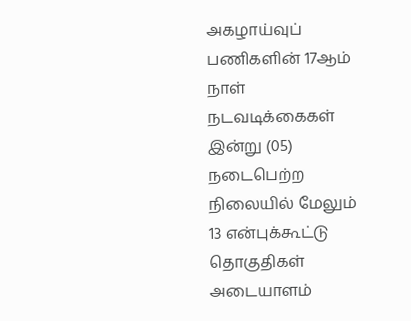அகழாய்வுப் பணிகளின் 17ஆம் நாள் நடவடிக்கைகள் இன்று (05) நடைபெற்ற நிலையில் மேலும் 13 என்புக்கூட்டு தொகுதிகள் அடையாளம்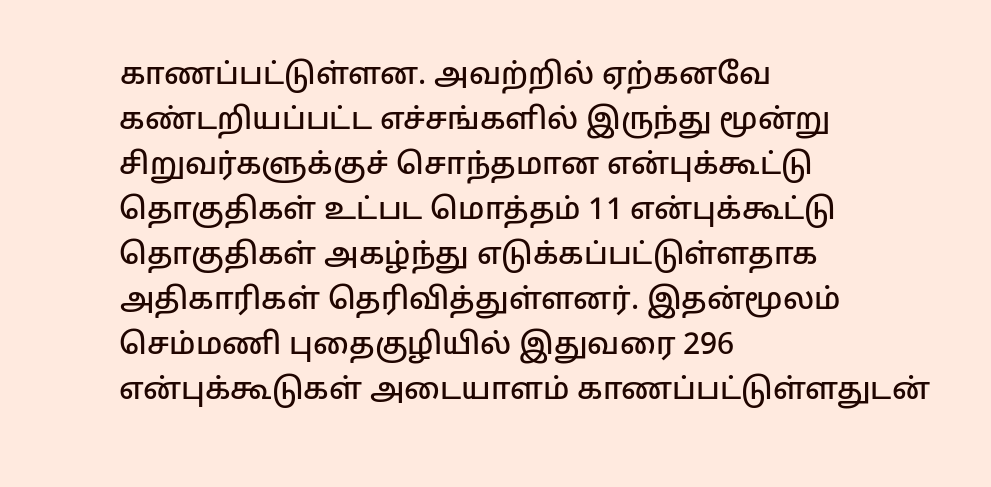காணப்பட்டுள்ளன. அவற்றில் ஏற்கனவே கண்டறியப்பட்ட எச்சங்களில் இருந்து மூன்று சிறுவர்களுக்குச் சொந்தமான என்புக்கூட்டு தொகுதிகள் உட்பட மொத்தம் 11 என்புக்கூட்டு தொகுதிகள் அகழ்ந்து எடுக்கப்பட்டுள்ளதாக அதிகாரிகள் தெரிவித்துள்ளனர். இதன்மூலம் செம்மணி புதைகுழியில் இதுவரை 296 என்புக்கூடுகள் அடையாளம் காணப்பட்டுள்ளதுடன்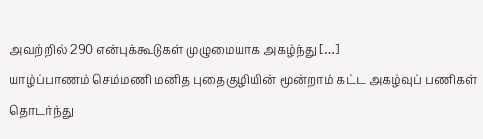அவற்றில் 290 என்புக்கூடுகள் முழுமையாக அகழ்ந்து […]
யாழ்ப்பாணம் செம்மணி மனித புதைகுழியின் மூன்றாம் கட்ட அகழ்வுப் பணிகள் தொடர்ந்து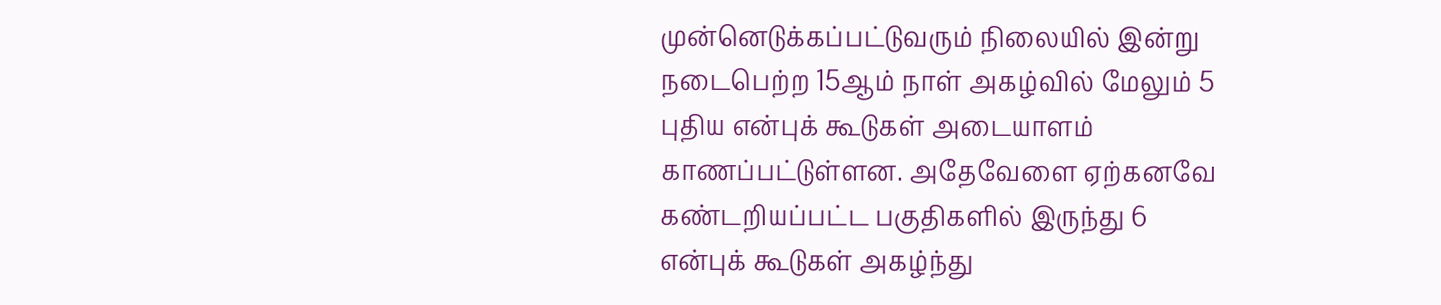முன்னெடுக்கப்பட்டுவரும் நிலையில் இன்று நடைபெற்ற 15ஆம் நாள் அகழ்வில் மேலும் 5 புதிய என்புக் கூடுகள் அடையாளம் காணப்பட்டுள்ளன. அதேவேளை ஏற்கனவே கண்டறியப்பட்ட பகுதிகளில் இருந்து 6 என்புக் கூடுகள் அகழ்ந்து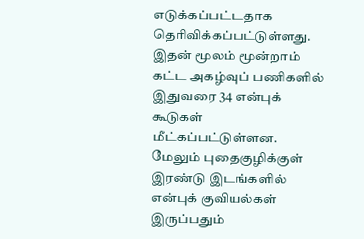எடுக்கப்பட்டதாக தெரிவிக்கப்பட்டுள்ளது. இதன் மூலம் மூன்றாம் கட்ட அகழ்வுப் பணிகளில் இதுவரை 34 என்புக் கூடுகள் மீட்கப்பட்டுள்ளன. மேலும் புதைகுழிக்குள் இரண்டு இடங்களில் என்புக் குவியல்கள் இருப்பதும்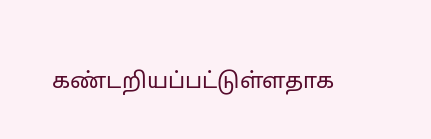கண்டறியப்பட்டுள்ளதாக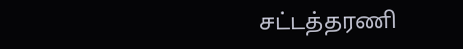சட்டத்தரணி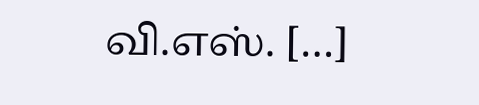வி.எஸ். […]